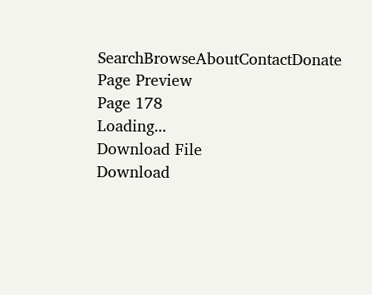SearchBrowseAboutContactDonate
Page Preview
Page 178
Loading...
Download File
Download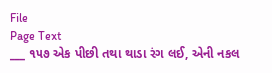File
Page Text
___ ૧૫૭ એક પીછી તથા થાડા રંગ લઈ, એની નકલ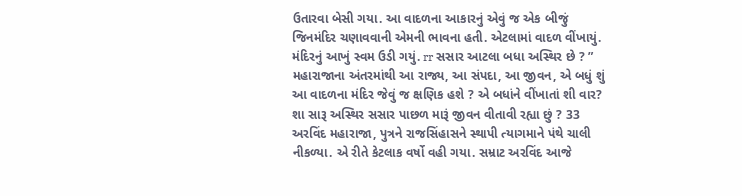ઉતારવા બેસી ગયા. આ વાદળના આકારનું એવું જ એક બીજું જિનમંદિર ચણાવવાની એમની ભાવના હતી. એટલામાં વાદળ વીંખાયું. મંદિરનું આખું સ્વમ ઉડી ગયું. rr સસાર આટલા બધા અસ્થિર છે ? ” મહારાજાના અંતરમાંથી આ રાજ્ય, આ સંપદા, આ જીવન, એ બધું શું આ વાદળના મંદિર જેવું જ ક્ષણિક હશે ? એ બધાંને વીંખાતાં શી વાર? શા સારૂ અસ્થિર સસાર પાછળ મારૂં જીવન વીતાવી રહ્યા છું ? 33 અરવિંદ મહારાજા, પુત્રને રાજસિંહાસને સ્થાપી ત્યાગમાને પંથે ચાલી નીકળ્યા. એ રીતે કેટલાક વર્ષો વહી ગયા. સમ્રાટ અરવિંદ આજે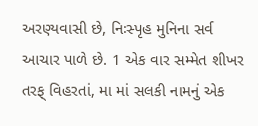અરણ્યવાસી છે, નિઃસ્પૃહ મુનિના સર્વ આચાર પાળે છે. 1 એક વાર સમ્મેત શીખર તરફ્ વિહરતાં, મા માં સલકી નામનું એક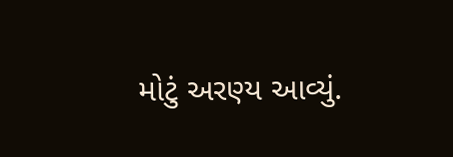મોટું અરણ્ય આવ્યું.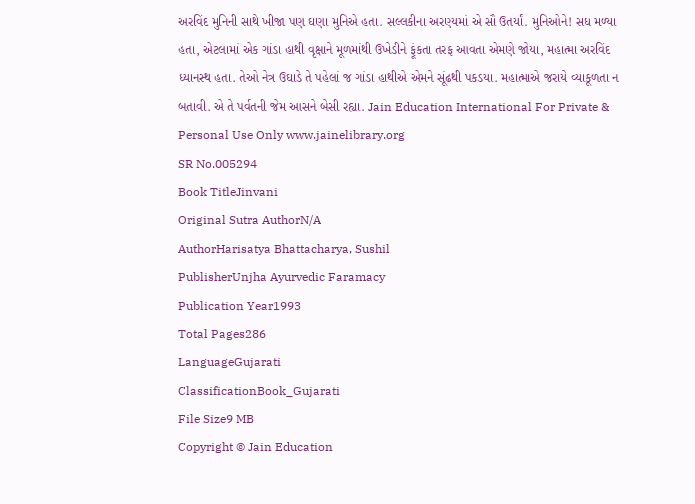અરવિંદ મુનિની સાથે ખીજા પણ ઘણા મુનિએ હતા. સલ્લકીના અરણ્યમાં એ સૌ ઉતર્યાં. મુનિઓને! સધ મળ્યા હતા, એટલામાં એક ગાંડા હાથી વૃક્ષાને મૂળમાંથી ઉખેડીને ફૂંકતા તરફ આવતા એમણે જોયા, મહાત્મા અરવિંદ ધ્યાનસ્થ હતા. તેઓ નેત્ર ઉઘાડે તે પહેલાં જ ગાંડા હાથીએ એમને સૂંઢથી પકડયા. મહાત્માએ જરાયે વ્યાકૂળતા ન બતાવી. એ તે પર્વતની જેમ આસને બેસી રહ્યા. Jain Education International For Private & Personal Use Only www.jainelibrary.org
SR No.005294
Book TitleJinvani
Original Sutra AuthorN/A
AuthorHarisatya Bhattacharya, Sushil
PublisherUnjha Ayurvedic Faramacy
Publication Year1993
Total Pages286
LanguageGujarati
ClassificationBook_Gujarati
File Size9 MB
Copyright © Jain Education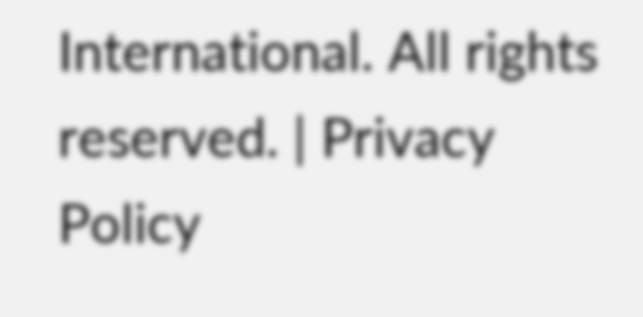International. All rights reserved. | Privacy Policy